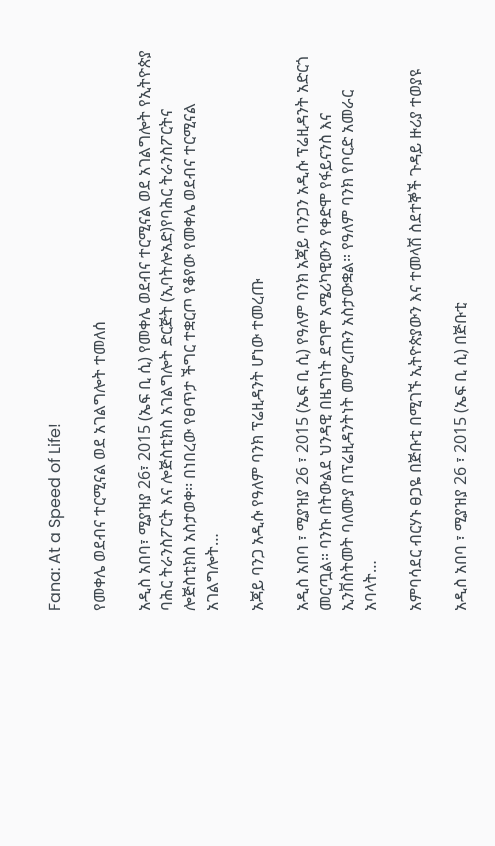Fana: At a Speed of Life!

የመቀሌ ወደብና ተርሚናል ወደ አገልግሎት ተመለሰ

አዲስ አበባ፣ ሚያዝያ 26፣ 2015 (ኤፍ ቢ ሲ) የመቀሌ ወደብና ተርሚናል ወደ አገልግሎት የኢትዮጵያ ባሕር ትራንስፖርት እና ሎጅስቲክስ አገልግሎት ድርጅት (ኢባትሎአድ)የባሕር ትራንስፖርትና ሎጅስቲክስ አስታወቀ፡፡ በነበረው የፀጥታ ችግር ተቋርጦ የቆየው የመቀሌ ወደብና ተርሚናል አገልግሎት…

አጃይ ባንጋ አዲሱ የዓለም ባንክ ፕሬዚዳንት ሆነው ተመረጡ

አዲስ አበባ ፣ ሚያዝያ 26 ፣ 2015 (ኤፍ ቢ ሲ) የዓለም ባንክ አጃይ ባንጋን አዲሱ ፕሬዚዳንት አድርጎ መርጧል። ባንኩ በትውልደ ህንዳዊ በዜግነት ደግሞ አሜሪካዊውን የቀድሞ የፋይናንስ እና ኢንቨስትመት ባለሙያ በፕሬዚዳንትነት መምረጡን አስታውቋል። የዓለም ባንክ የቦርድ አመራር አባላት…

አምባሳደር ብርሃኑ ፀጋዬ በጅቡቲ በሚገኙ ኢትዮጵያውን እና ተመላሽ ስደተኞች ጉዳይ ዙሪያ ተወያዩ

አዲስ አበባ ፣ ሚያዝያ 26 ፣ 2015 (ኤፍ ቢ ሲ) በጅቡቲ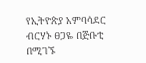የኢትዮጵያ አምባሳደር ብርሃኑ ፀጋዬ በጅቡቲ በሚገኙ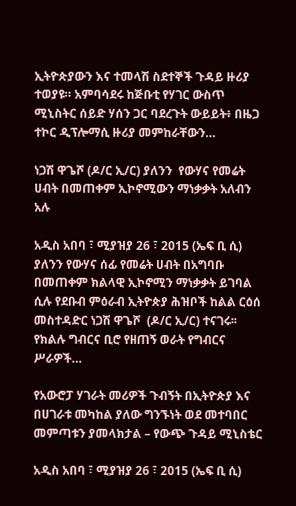ኢትዮጵያውን እና ተመላሽ ስደተኞች ጉዳይ ዙሪያ ተወያዩ። አምባሳደሩ ከጅቡቲ የሃገር ውስጥ ሚኒስትር ሰይድ ሃሰን ጋር ባደረጉት ውይይት፥ በዜጋ ተኮር ዲፕሎማሲ ዙሪያ መምከራቸውን…

ነጋሽ ዋጌሾ (ዶ/ር ኢ/ር) ያለንን  የውሃና የመሬት ሀብት በመጠቀም ኢኮኖሚውን ማነቃቃት አለብን አሉ

አዲስ አበባ ፣ ሚያዝያ 26 ፣ 2015 (ኤፍ ቢ ሲ) ያለንን የውሃና ሰፊ የመሬት ሀብት በአግባቡ በመጠቀም ክልላዊ ኢኮኖሚን ማነቃቃት ይገባል ሲሉ የደቡብ ምዕራብ ኢትዮጵያ ሕዝቦች ከልል ርዕሰ መስተዳድር ነጋሽ ዋጌሾ  (ዶ/ር ኢ/ር) ተናገሩ፡፡ የክልሉ ግብርና ቢሮ የዘጠኝ ወራት የግብርና ሥራዎች…

የአውሮፓ ሃገራት መሪዎች ጉብኝት በኢትዮጵያ እና በሀገራቱ መካከል ያለው ግንኙነት ወደ መተባበር መምጣቱን ያመላክታል – የውጭ ጉዳይ ሚኒስቴር

አዲስ አበባ ፣ ሚያዝያ 26 ፣ 2015 (ኤፍ ቢ ሲ)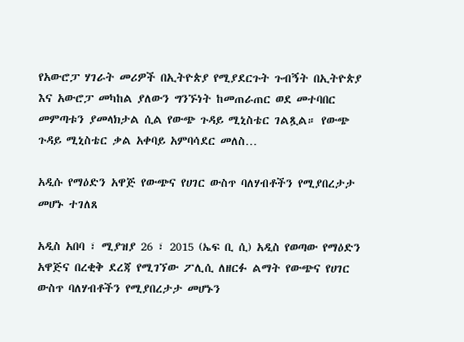የአውሮፓ ሃገራት መሪዎች በኢትዮጵያ የሚያደርጉት ጉብኝት በኢትዮጵያ እና አውሮፓ መካከል ያለውን ግንኙነት ከመጠራጠር ወደ መተባበር መምጣቱን ያመላክታል ሲል የውጭ ጉዳይ ሚኒስቴር ገልጿል። የውጭ ጉዳይ ሚኒስቴር ቃል አቀባይ አምባሳደር መለስ…

አዲሱ የማዕድን አዋጅ የውጭና የሀገር ውስጥ ባለሃብቶችን የሚያበረታታ መሆኑ ተገለጸ

አዲስ አበባ ፣ ሚያዝያ 26 ፣ 2015 (ኤፍ ቢ ሲ) አዲስ የወጣው የማዕድን አዋጅና በረቂቅ ደረጃ የሚገኘው ፖሊሲ ለዘርፉ ልማት የውጭና የሀገር ውስጥ ባለሃብቶችን የሚያበረታታ መሆኑን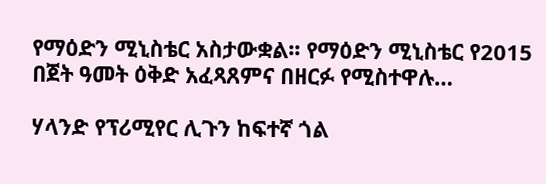የማዕድን ሚኒስቴር አስታውቋል፡፡ የማዕድን ሚኒስቴር የ2015 በጀት ዓመት ዕቅድ አፈጻጸምና በዘርፉ የሚስተዋሉ…

ሃላንድ የፕሪሚየር ሊጉን ከፍተኛ ጎል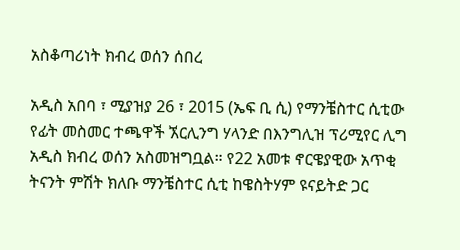አስቆጣሪነት ክብረ ወሰን ሰበረ

አዲስ አበባ ፣ ሚያዝያ 26 ፣ 2015 (ኤፍ ቢ ሲ) የማንቼስተር ሲቲው የፊት መስመር ተጫዋች ኧርሊንግ ሃላንድ በእንግሊዝ ፕሪሚየር ሊግ አዲስ ክብረ ወሰን አስመዝግቧል። የ22 አመቱ ኖርዌያዊው አጥቂ ትናንት ምሽት ክለቡ ማንቼስተር ሲቲ ከዌስትሃም ዩናይትድ ጋር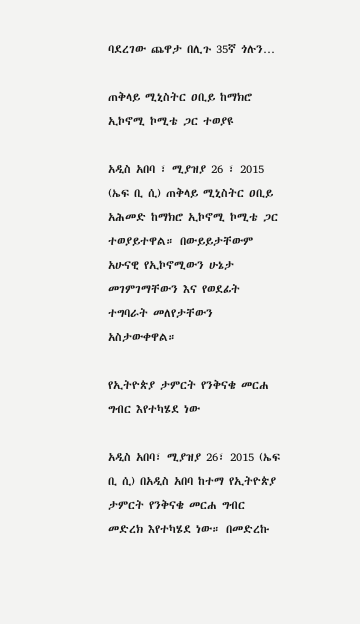ባደረገው ጨዋታ በሊጉ 35ኛ ጎሉን…

ጠቅላይ ሚኒስትር ዐቢይ ከማክሮ ኢኮኖሚ ኮሚቴ ጋር ተወያዩ

አዲስ አበባ ፣ ሚያዝያ 26 ፣ 2015 (ኤፍ ቢ ሲ) ጠቅላይ ሚኒስትር ዐቢይ አሕመድ ከማክሮ ኢኮኖሚ ኮሚቴ ጋር ተወያይተዋል። በውይይታቸውም አሁናዊ የኢኮኖሚውን ሁኔታ መገምገማቸውን እና የወደፊት ተግባራት መለየታቸውን አስታውቀዋል።

የኢትዮጵያ ታምርት የንቅናቄ መርሐ ግብር እየተካሄደ ነው

አዲስ አበባ፣ ሚያዝያ 26፣ 2015 (ኤፍ ቢ ሲ) በአዲስ አበባ ከተማ የኢትዮጵያ ታምርት የንቅናቄ መርሐ ግብር መድረክ እየተካሄደ ነው። በመድረኩ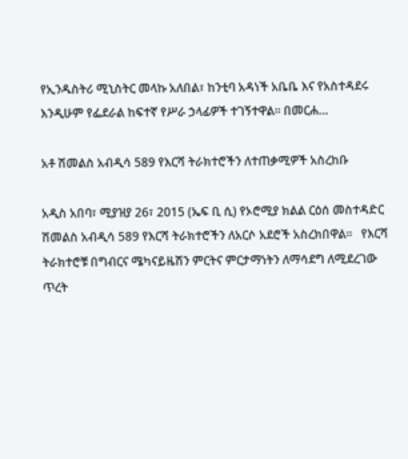የኢንዱስትሪ ሚኒስትር መላኩ አለበል፣ ከንቲባ አዳነች አቤቤ እና የአስተዳደሩ እንዲሁም የፌደራል ከፍተኛ የሥራ ኃላፊዎች ተገኝተዋል። በመርሐ…

አቶ ሽመልስ አብዲሳ 589 የእርሻ ትራክተሮችን ለተጠቃሚዎች አስረከቡ

አዲስ አበባ፣ ሚያዝያ 26፣ 2015 (ኤፍ ቢ ሲ) የኦሮሚያ ክልል ርዕሰ መስተዳድር ሽመልስ አብዲሳ 589 የእርሻ ትራክተሮችን ለአርሶ አደሮች አስረክበዋል፡፡   የእርሻ ትራክተሮቹ በግብርና ሜካናይዜሽን ምርትና ምርታማነትን ለማሳደግ ለሚደረገው ጥረት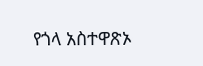የጎላ አስተዋጽኦ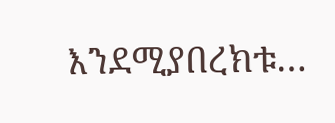እንደሚያበረክቱ…